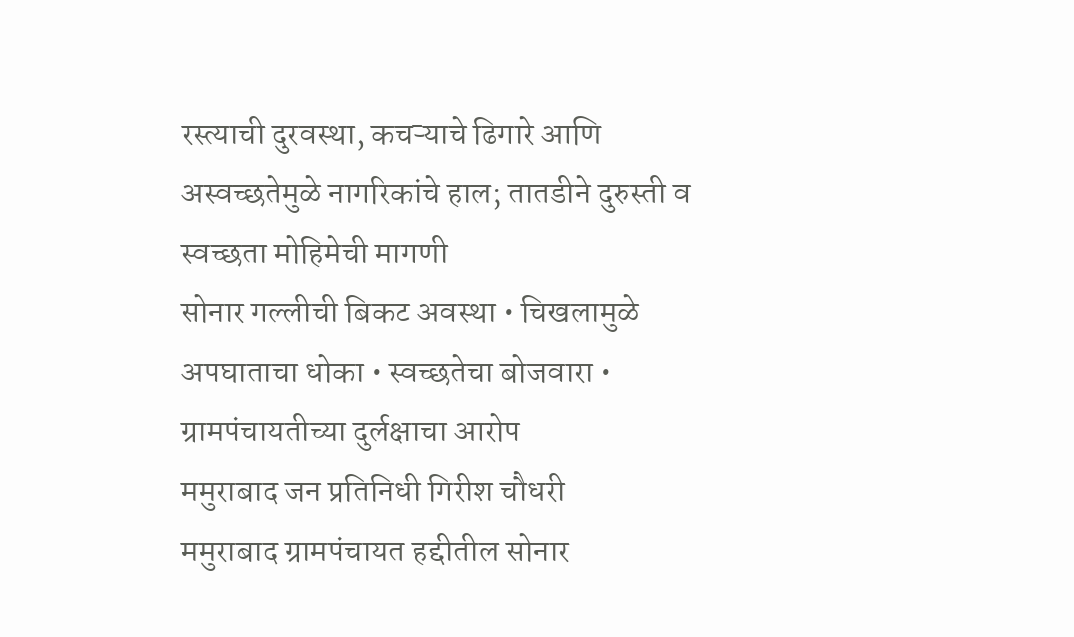रस्त्याची दुरवस्था, कचऱ्याचे ढिगारे आणि अस्वच्छतेमुळे नागरिकांचे हाल; तातडीने दुरुस्ती व स्वच्छता मोहिमेची मागणी
सोनार गल्लीची बिकट अवस्था • चिखलामुळे अपघाताचा धोका • स्वच्छतेचा बोजवारा • ग्रामपंचायतीच्या दुर्लक्षाचा आरोप
ममुराबाद जन प्रतिनिधी गिरीश चौधरी
ममुराबाद ग्रामपंचायत हद्दीतील सोनार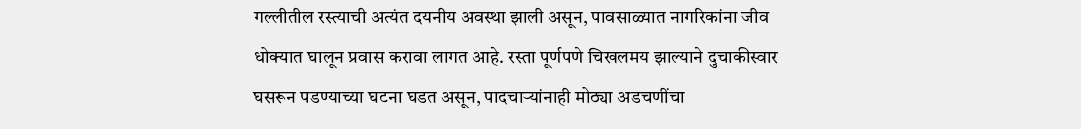गल्लीतील रस्त्याची अत्यंत दयनीय अवस्था झाली असून, पावसाळ्यात नागरिकांना जीव धोक्यात घालून प्रवास करावा लागत आहे. रस्ता पूर्णपणे चिखलमय झाल्याने दुचाकीस्वार घसरून पडण्याच्या घटना घडत असून, पादचाऱ्यांनाही मोठ्या अडचणींचा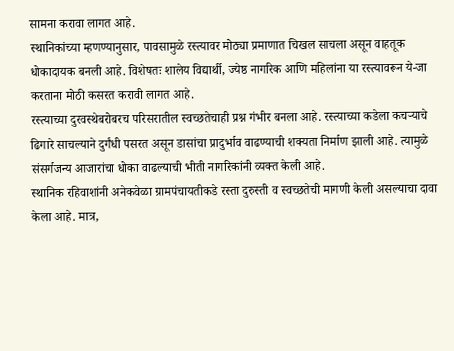सामना करावा लागत आहे.
स्थानिकांच्या म्हणण्यानुसार, पावसामुळे रस्त्यावर मोठ्या प्रमाणात चिखल साचला असून वाहतूक धोकादायक बनली आहे. विशेषतः शालेय विद्यार्थी, ज्येष्ठ नागरिक आणि महिलांना या रस्त्यावरून ये-जा करताना मोठी कसरत करावी लागत आहे.
रस्त्याच्या दुरवस्थेबरोबरच परिसरातील स्वच्छतेचाही प्रश्न गंभीर बनला आहे. रस्त्याच्या कडेला कचऱ्याचे ढिगारे साचल्याने दुर्गंधी पसरत असून डासांचा प्रादुर्भाव वाढण्याची शक्यता निर्माण झाली आहे. त्यामुळे संसर्गजन्य आजारांचा धोका वाढल्याची भीती नागरिकांनी व्यक्त केली आहे.
स्थानिक रहिवाशांनी अनेकवेळा ग्रामपंचायतीकडे रस्ता दुरुस्ती व स्वच्छतेची मागणी केली असल्याचा दावा केला आहे. मात्र,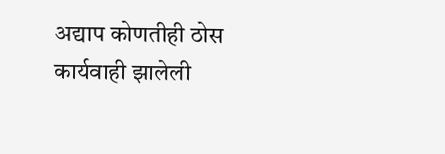अद्याप कोणतीही ठोस कार्यवाही झालेली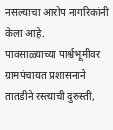नसल्याचा आरोप नागरिकांनी केला आहे.
पावसाळ्याच्या पार्श्वभूमीवर ग्रामपंचायत प्रशासनाने तातडीने रस्त्याची दुरुस्ती,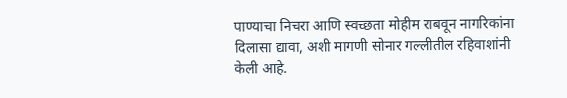पाण्याचा निचरा आणि स्वच्छता मोहीम राबवून नागरिकांना दिलासा द्यावा, अशी मागणी सोनार गल्लीतील रहिवाशांनी केली आहे.